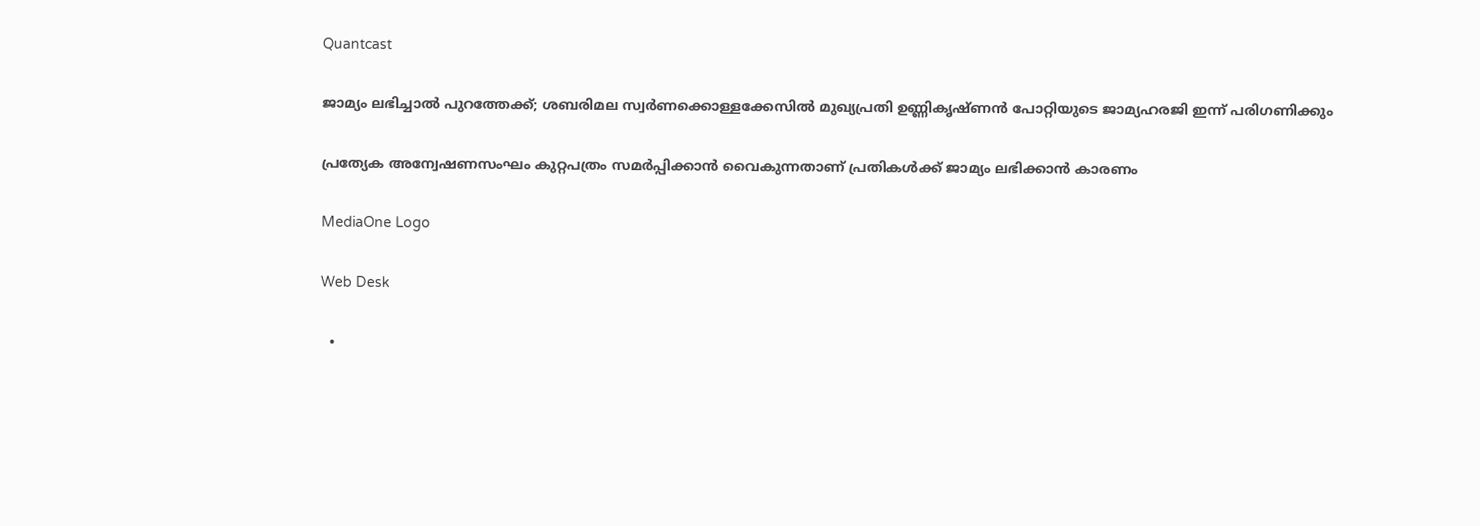Quantcast

ജാമ്യം ലഭിച്ചാൽ പുറത്തേക്ക്; ശബരിമല സ്വര്‍ണക്കൊള്ളക്കേസില്‍ മുഖ്യപ്രതി ഉണ്ണികൃഷ്ണൻ പോറ്റിയുടെ ജാമ്യഹരജി ഇന്ന് പരിഗണിക്കും

പ്രത്യേക അന്വേഷണസംഘം കുറ്റപത്രം സമർപ്പിക്കാൻ വൈകുന്നതാണ് പ്രതികൾക്ക് ജാമ്യം ലഭിക്കാൻ കാരണം

MediaOne Logo

Web Desk

  •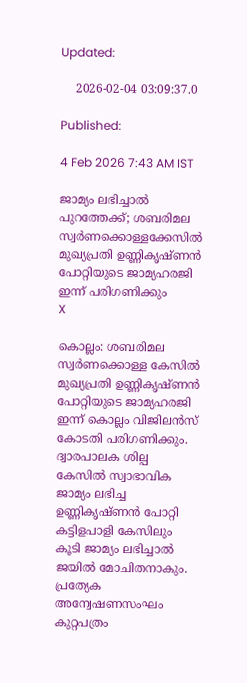Updated:

    2026-02-04 03:09:37.0

Published:

4 Feb 2026 7:43 AM IST

ജാമ്യം ലഭിച്ചാൽ പുറത്തേക്ക്; ശബരിമല സ്വര്‍ണക്കൊള്ളക്കേസില്‍ മുഖ്യപ്രതി ഉണ്ണികൃഷ്ണൻ പോറ്റിയുടെ ജാമ്യഹരജി ഇന്ന് പരിഗണിക്കും
X

കൊല്ലം: ശബരിമല സ്വർണക്കൊള്ള കേസിൽ മുഖ്യപ്രതി ഉണ്ണികൃഷ്ണൻ പോറ്റിയുടെ ജാമ്യഹരജി ഇന്ന് കൊല്ലം വിജിലൻസ് കോടതി പരിഗണിക്കും. ദ്വാരപാലക ശില്പ കേസിൽ സ്വാഭാവിക ജാമ്യം ലഭിച്ച ഉണ്ണികൃഷ്ണൻ പോറ്റി കട്ടിളപാളി കേസിലും കൂടി ജാമ്യം ലഭിച്ചാൽ ജയിൽ മോചിതനാകും. പ്രത്യേക അന്വേഷണസംഘം കുറ്റപത്രം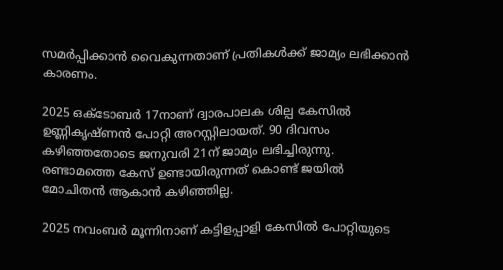സമർപ്പിക്കാൻ വൈകുന്നതാണ് പ്രതികൾക്ക് ജാമ്യം ലഭിക്കാൻ കാരണം.

2025 ഒക്ടോബർ 17നാണ് ദ്വാരപാലക ശില്പ കേസിൽ ഉണ്ണികൃഷ്ണൻ പോറ്റി അറസ്റ്റിലായത്. 90 ദിവസം കഴിഞ്ഞതോടെ ജനുവരി 21ന് ജാമ്യം ലഭിച്ചിരുന്നു. രണ്ടാമത്തെ കേസ് ഉണ്ടായിരുന്നത് കൊണ്ട് ജയിൽ മോചിതൻ ആകാൻ കഴിഞ്ഞില്ല.

2025 നവംബർ മൂന്നിനാണ് കട്ടിളപ്പാളി കേസിൽ പോറ്റിയുടെ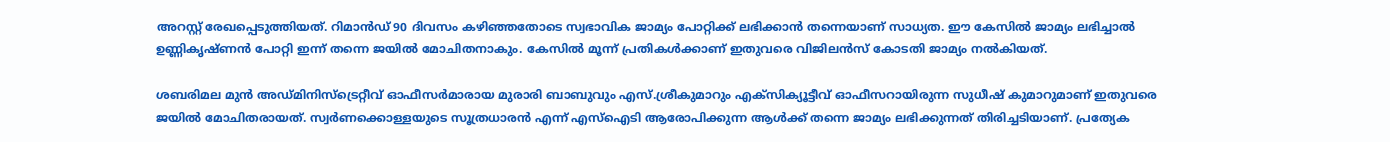അറസ്റ്റ് രേഖപ്പെടുത്തിയത്. റിമാൻഡ് 90 ദിവസം കഴിഞ്ഞതോടെ സ്വഭാവിക ജാമ്യം പോറ്റിക്ക് ലഭിക്കാൻ തന്നെയാണ് സാധ്യത. ഈ കേസിൽ ജാമ്യം ലഭിച്ചാൽ ഉണ്ണികൃഷ്ണൻ പോറ്റി ഇന്ന് തന്നെ ജയിൽ മോചിതനാകും. കേസിൽ മൂന്ന് പ്രതികൾക്കാണ് ഇതുവരെ വിജിലൻസ് കോടതി ജാമ്യം നൽകിയത്.

ശബരിമല മുൻ അഡ്മിനിസ്‌ട്രെറ്റീവ് ഓഫീസർമാരായ മുരാരി ബാബുവും എസ്.ശ്രീകുമാറും എക്സിക്യൂട്ടീവ് ഓഫീസറായിരുന്ന സുധീഷ് കുമാറുമാണ് ഇതുവരെ ജയിൽ മോചിതരായത്. സ്വർണക്കൊള്ളയുടെ സൂത്രധാരൻ എന്ന് എസ്ഐടി ആരോപിക്കുന്ന ആൾക്ക് തന്നെ ജാമ്യം ലഭിക്കുന്നത് തിരിച്ചടിയാണ്. പ്രത്യേക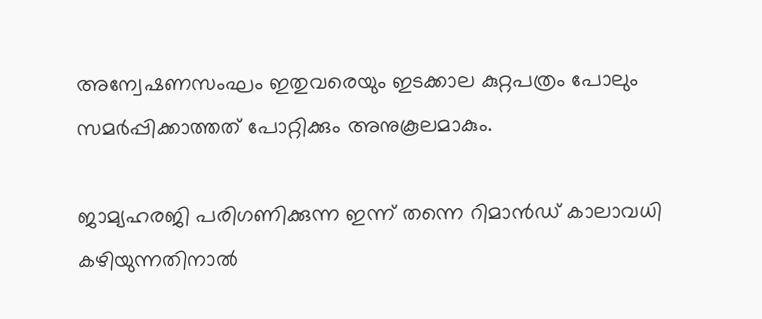അന്വേഷണസംഘം ഇതുവരെയും ഇടക്കാല കുറ്റപത്രം പോലും സമർപ്പിക്കാത്തത് പോറ്റിക്കും അനുകൂലമാകും.

ജാമ്യഹരജി പരിഗണിക്കുന്ന ഇന്ന് തന്നെ റിമാൻഡ് കാലാവധി കഴിയുന്നതിനാൽ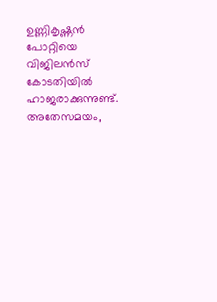ഉണ്ണികൃഷ്ണൻ പോറ്റിയെ വിജിലൻസ് കോടതിയിൽ ഹാജരാക്കുന്നുണ്ട്. അതേസമയം,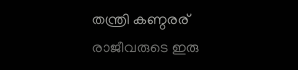തന്ത്രി കണ്ഠരര് രാജീവരുടെ ഇരു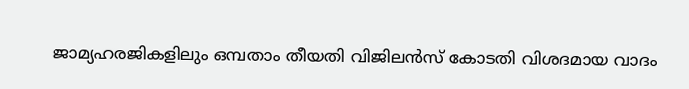ജാമ്യഹരജികളിലും ഒമ്പതാം തീയതി വിജിലൻസ് കോടതി വിശദമായ വാദം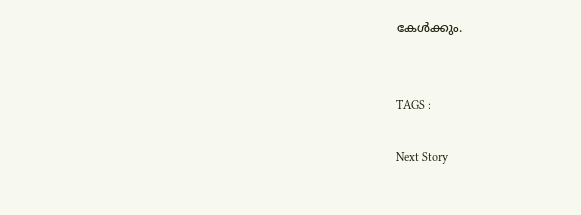കേൾക്കും.


TAGS :

Next Story